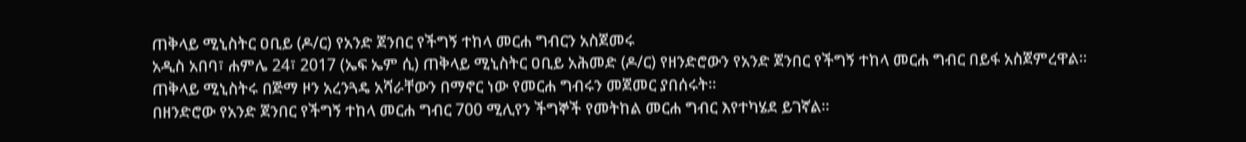ጠቅላይ ሚኒስትር ዐቢይ (ዶ/ር) የአንድ ጀንበር የችግኝ ተከላ መርሐ ግብርን አስጀመሩ
አዲስ አበባ፣ ሐምሌ 24፣ 2017 (ኤፍ ኤም ሲ) ጠቅላይ ሚኒስትር ዐቢይ አሕመድ (ዶ/ር) የዘንድሮውን የአንድ ጀንበር የችግኝ ተከላ መርሐ ግብር በይፋ አስጀምረዋል፡፡
ጠቅላይ ሚኒስትሩ በጅማ ዞን አረንጓዴ አሻራቸውን በማኖር ነው የመርሐ ግብሩን መጀመር ያበሰሩት፡፡
በዘንድሮው የአንድ ጀንበር የችግኝ ተከላ መርሐ ግብር 700 ሚሊየን ችግኞች የመትከል መርሐ ግብር እየተካሄደ ይገኛል፡፡